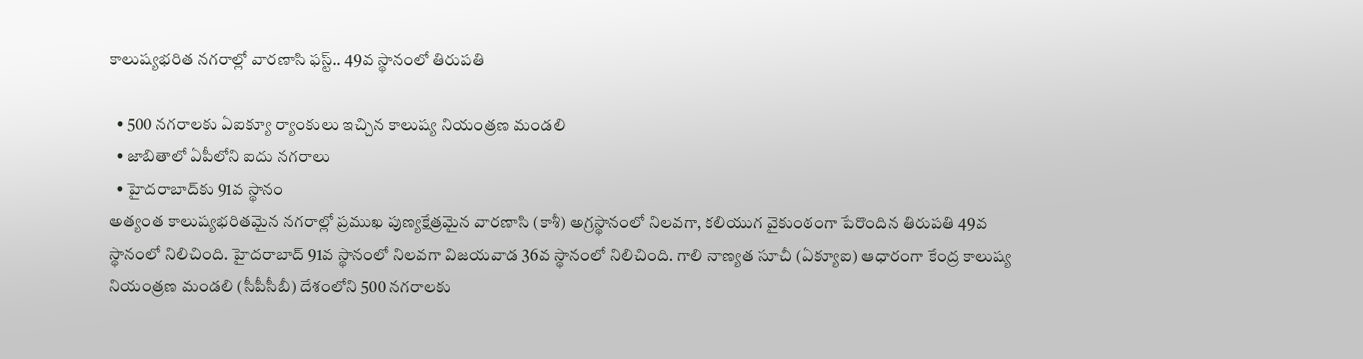కాలుష్యభరిత నగరాల్లో వారణాసి ఫస్ట్.. 49వ స్థానంలో తిరుపతి

  • 500 నగరాలకు ఏఐక్యూ ర్యాంకులు ఇచ్చిన కాలుష్య నియంత్రణ మండలి
  • జాబితాలో ఏపీలోని ఐదు నగరాలు
  • హైదరాబాద్‌కు 91వ స్థానం
అత్యంత కాలుష్యభరితమైన నగరాల్లో ప్రముఖ పుణ్యక్షేత్రమైన వారణాసి (కాశీ) అగ్రస్థానంలో నిలవగా, కలియుగ వైకుంఠంగా పేరొందిన తిరుపతి 49వ స్థానంలో నిలిచింది. హైదరాబాద్ 91వ స్థానంలో నిలవగా విజయవాడ 36వ స్థానంలో నిలిచింది. గాలి నాణ్యత సూచీ (ఏక్యూఐ) ఆధారంగా కేంద్ర కాలుష్య నియంత్రణ మండలి (సీపీసీబీ) దేశంలోని 500 నగరాలకు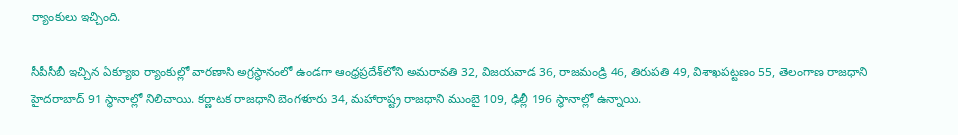ర్యాంకులు ఇచ్చింది.

సీపీసీబీ ఇచ్చిన ఏక్యూఐ ర్యాంకుల్లో వారణాసి అగ్రస్థానంలో ఉండగా ఆంధ్రప్రదేశ్‌లోని అమరావతి 32, విజయవాడ 36, రాజమండ్రి 46, తిరుపతి 49, విశాఖపట్టణం 55, తెలంగాణ రాజధాని హైదరాబాద్ 91 స్థానాల్లో నిలిచాయి. కర్ణాటక రాజధాని బెంగళూరు 34, మహారాష్ట్ర రాజధాని ముంబై 109, ఢిల్లీ 196 స్థానాల్లో ఉన్నాయి.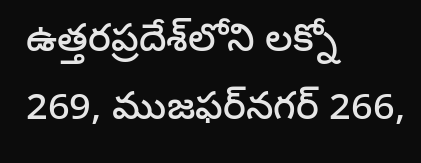ఉత్తరప్రదేశ్‌లోని లక్నో 269, ముజఫర్‌నగర్ 266,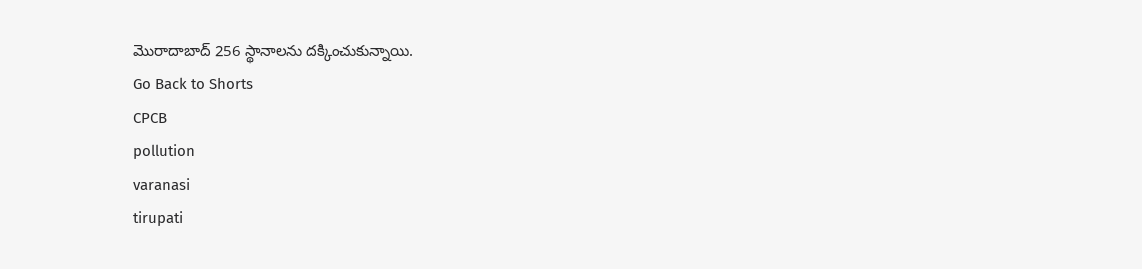మొరాదాబాద్ 256 స్థానాలను దక్కించుకున్నాయి.
Go Back to Shorts
CPCB
pollution
varanasi
tirupati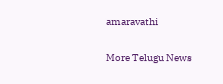amaravathi

More Telugu News